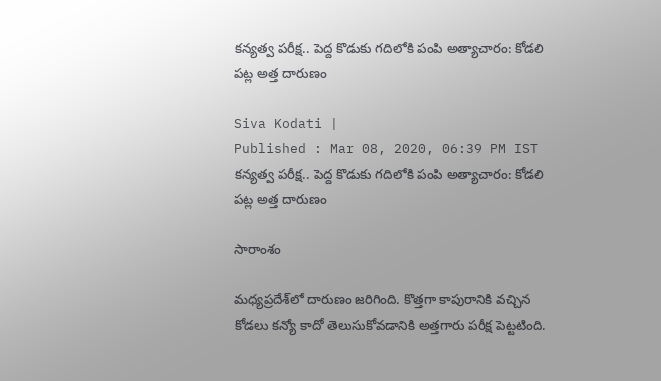కన్యత్వ పరీక్ష.. పెద్ద కొడుకు గదిలోకి పంపి అత్యాచారం: కోడలి పట్ల అత్త దారుణం

Siva Kodati |
Published : Mar 08, 2020, 06:39 PM IST
కన్యత్వ పరీక్ష.. పెద్ద కొడుకు గదిలోకి పంపి అత్యాచారం: కోడలి పట్ల అత్త దారుణం

సారాంశం

మధ్యప్రదేశ్‌లో దారుణం జరిగింది. కొత్తగా కాపురానికి వచ్చిన కోడలు కన్యో కాదో తెలుసుకోవడానికి అత్తగారు పరీక్ష పెట్టటింది.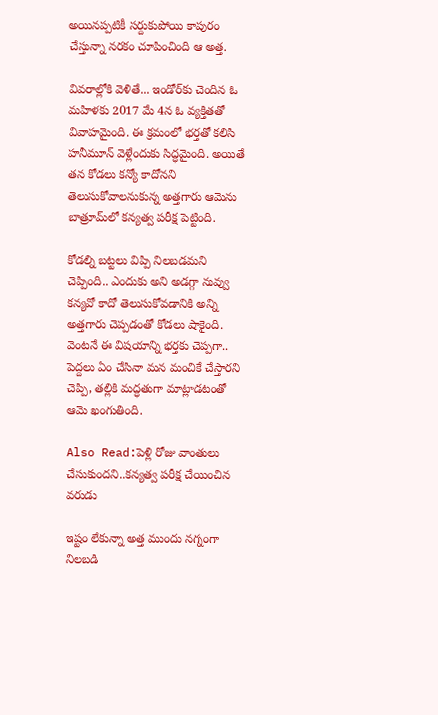అయినప్పటికీ సర్దుకుపోయి కాపురం చేస్తున్నా నరకం చూపించింది ఆ అత్త.

వివరాల్లోకి వెళితే... ఇండోర్‌కు చెందిన ఓ మహిళకు 2017 మే 4న ఓ వ్యక్తితతో వివాహమైంది. ఈ క్రమంలో భర్తతో కలిసి హనీమూన్ వెళ్లేందుకు సిద్ధమైంది. అయితే తన కోడలు కన్యో కాదోనని తెలుసుకోవాలనుకున్న అత్తగారు ఆమెను బాత్రూమ్‌లో కన్యత్వ పరీక్ష పెట్టింది.

కోడల్ని బట్టలు విప్పి నిలబడమని చెప్పింది.. ఎందుకు అని అడగ్గా నువ్వు కన్యవో కాదో తెలుసుకోవడానికి అన్ని అత్తగారు చెప్పడంతో కోడలు షాకైంది. వెంటనే ఈ విషయాన్ని భర్తకు చెప్పగా.. పెద్దలు ఏం చేసినా మన మంచికే చేస్తారని చెప్పి, తల్లికి మద్ధతుగా మాట్లాడటంతో ఆమె ఖంగుతింది.

Also Read:పెళ్లి రోజు వాంతులు చేసుకుందని..కన్యత్వ పరీక్ష చేయించిన వరుడు

ఇష్టం లేకున్నా అత్త ముందు నగ్నంగా నిలబడి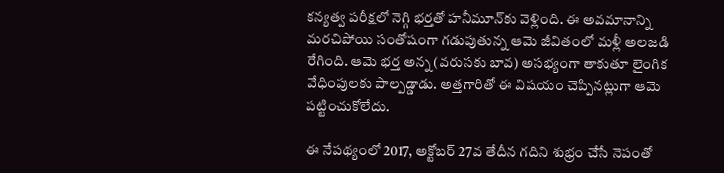కన్యత్వ పరీక్షలో నెగ్గి భర్తతో హనీమూన్‌కు వెళ్లింది. ఈ అవమానాన్ని మరచిపోయి సంతోషంగా గడుపుతున్న ఆమె జీవితంలో మళ్లీ అలజడి రేగింది. ఆమె భర్త అన్న (వరుసకు బావ) అసభ్యంగా తాకుతూ లైంగిక వేధింపులకు పాల్పడ్డాడు. అత్తగారితో ఈ విషయం చెప్పినట్లుగా ఆమె పట్టించుకోలేదు.

ఈ నేపథ్యంలో 2017, అక్టోబర్ 27వ తేదీన గదిని శుభ్రం చేసే నెపంతో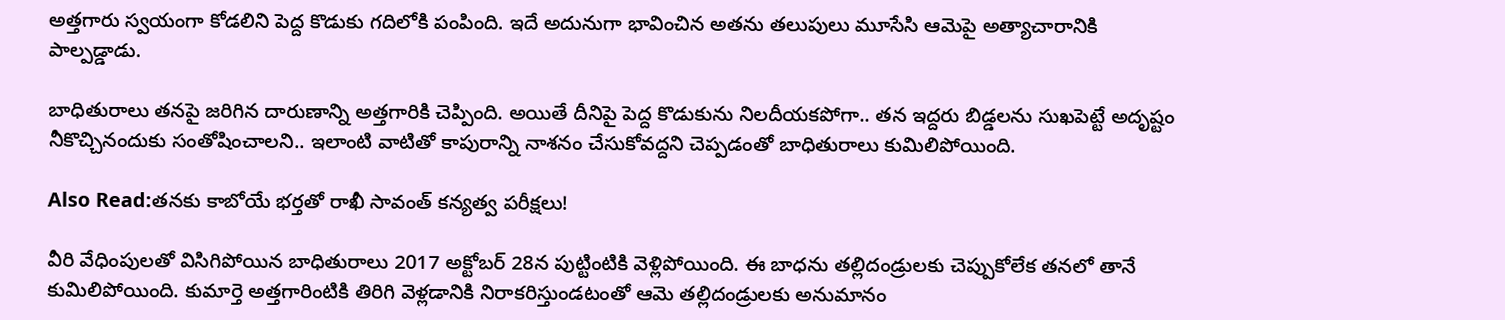అత్తగారు స్వయంగా కోడలిని పెద్ద కొడుకు గదిలోకి పంపింది. ఇదే అదునుగా భావించిన అతను తలుపులు మూసేసి ఆమెపై అత్యాచారానికి పాల్పడ్డాడు.

బాధితురాలు తనపై జరిగిన దారుణాన్ని అత్తగారికి చెప్పింది. అయితే దీనిపై పెద్ద కొడుకును నిలదీయకపోగా.. తన ఇద్దరు బిడ్డలను సుఖపెట్టే అదృష్టం నీకొచ్చినందుకు సంతోషించాలని.. ఇలాంటి వాటితో కాపురాన్ని నాశనం చేసుకోవద్దని చెప్పడంతో బాధితురాలు కుమిలిపోయింది.

Also Read:తనకు కాబోయే భర్తతో రాఖీ సావంత్ కన్యత్వ పరీక్షలు!

వీరి వేధింపులతో విసిగిపోయిన బాధితురాలు 2017 అక్టోబర్ 28న పుట్టింటికి వెళ్లిపోయింది. ఈ బాధను తల్లిదండ్రులకు చెప్పుకోలేక తనలో తానే కుమిలిపోయింది. కుమార్తె అత్తగారింటికి తిరిగి వెళ్లడానికి నిరాకరిస్తుండటంతో ఆమె తల్లిదండ్రులకు అనుమానం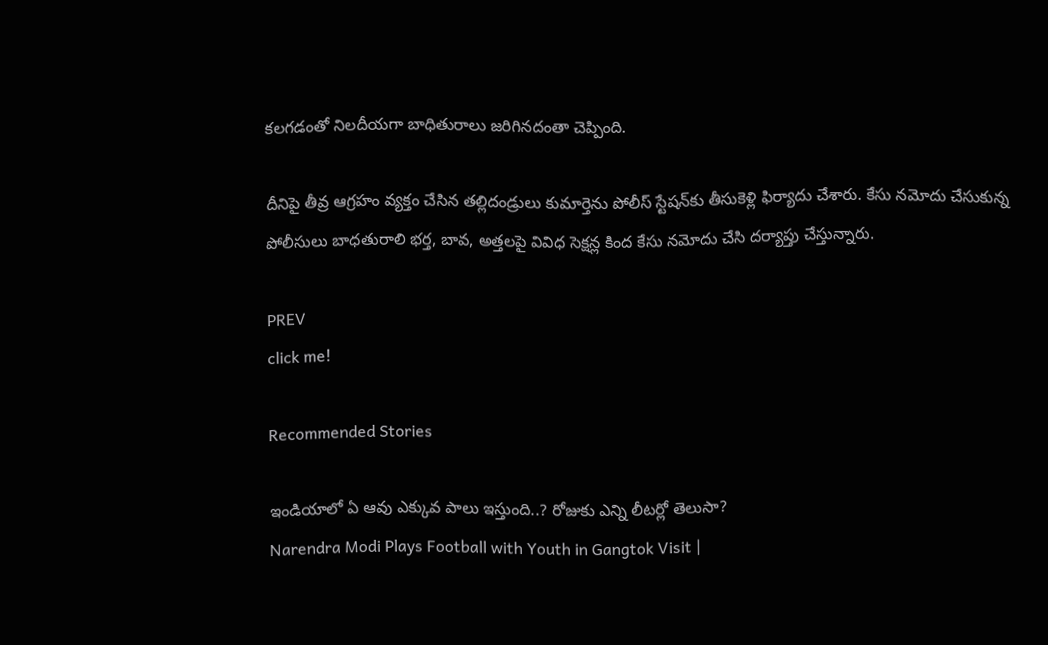కలగడంతో నిలదీయగా బాధితురాలు జరిగినదంతా చెప్పింది.

దీనిపై తీవ్ర ఆగ్రహం వ్యక్తం చేసిన తల్లిదండ్రులు కుమార్తెను పోలీస్ స్టేషన్‌కు తీసుకెళ్లి ఫిర్యాదు చేశారు. కేసు నమోదు చేసుకున్న పోలీసులు బాధతురాలి భర్త, బావ, అత్తలపై వివిధ సెక్షన్ల కింద కేసు నమోదు చేసి దర్యాప్తు చేస్తున్నారు.

PREV
click me!

Recommended Stories

ఇండియాలో ఏ ఆవు ఎక్కువ పాలు ఇస్తుంది..? రోజుకు ఎన్ని లీటర్లో తెలుసా?
Narendra Modi Plays Football with Youth in Gangtok Visit |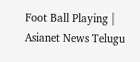Foot Ball Playing | Asianet News Telugu